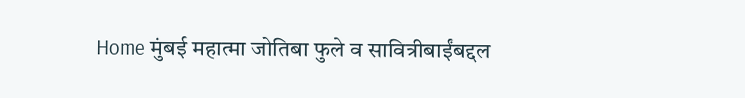Home मुंबई महात्मा जोतिबा फुले व सावित्रीबाईंबद्दल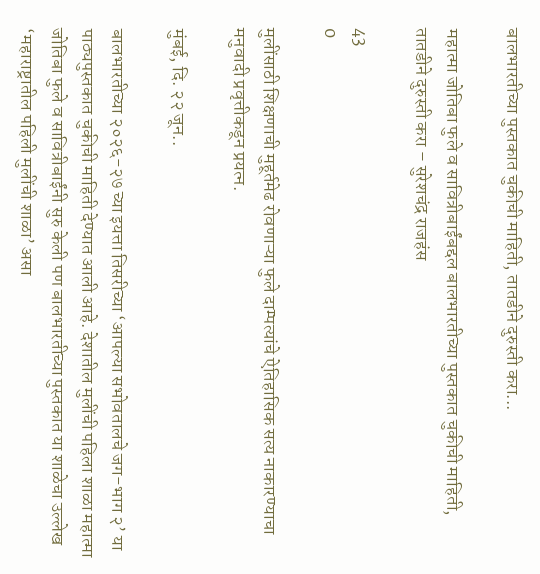बालभारतीच्या पुस्तकात चुकीची माहिती, तातडीने दुरुस्ती करा...

महात्मा जोतिबा फुले व सावित्रीबाईंबद्दल बालभारतीच्या पुस्तकात चुकीची माहिती, तातडीने दुरुस्ती करा – सुरेशचंद्र राजहंस

43
0

मुलींसाठी शिक्षणाची मुहूर्तमेढ रोवणाऱ्या फुले दाम्पत्यांचे ऐतिहासिक सत्य नाकारण्याचा मनुवादी प्रवृत्तीकडून प्रयत्न.

मुंबई, दि. २२ जून..

बालभारतीच्या २०२६-२७ च्या इयत्ता तिसरीच्या ‘आपल्या सभोवतालचे जग-भाग २’ या पाठ्यपुस्तकात चुकीची माहिती देण्यात आली आहे. देशातील मुलींची पहिला शाळा महात्मा जोतिबा फुले व सावित्रीबाईंनी सुरु केली पण बालभारतीच्या पुस्तकात या शाळेचा उल्लेख ‘महाराष्ट्रातील पहिली मुलींची शाळा’ असा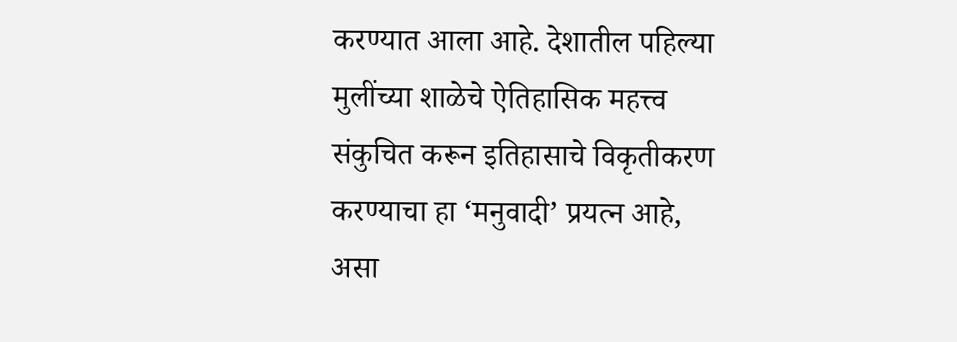करण्यात आला आहे. देशातील पहिल्या मुलींच्या शाळेचे ऐतिहासिक महत्त्व संकुचित करून इतिहासाचे विकृतीकरण करण्याचा हा ‘मनुवादी’ प्रयत्न आहे, असा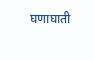घणाघाती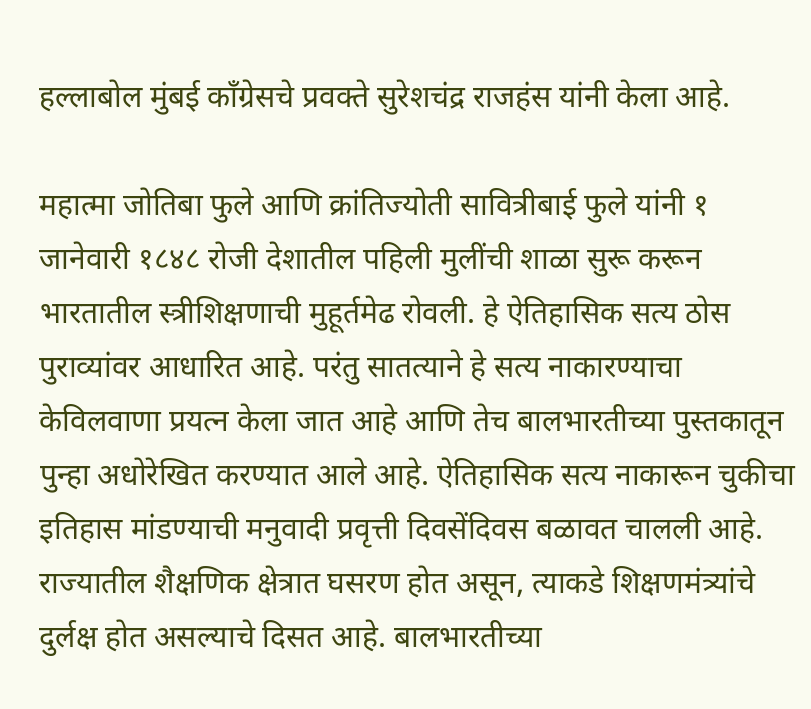हल्लाबोल मुंबई काँग्रेसचे प्रवक्ते सुरेशचंद्र राजहंस यांनी केला आहे.

महात्मा जोतिबा फुले आणि क्रांतिज्योती सावित्रीबाई फुले यांनी १ जानेवारी १८४८ रोजी देशातील पहिली मुलींची शाळा सुरू करून भारतातील स्त्रीशिक्षणाची मुहूर्तमेढ रोवली. हे ऐतिहासिक सत्य ठोस पुराव्यांवर आधारित आहे. परंतु सातत्याने हे सत्य नाकारण्याचा केविलवाणा प्रयत्न केला जात आहे आणि तेच बालभारतीच्या पुस्तकातून पुन्हा अधोरेखित करण्यात आले आहे. ऐतिहासिक सत्य नाकारून चुकीचा इतिहास मांडण्याची मनुवादी प्रवृत्ती दिवसेंदिवस बळावत चालली आहे. राज्यातील शैक्षणिक क्षेत्रात घसरण होत असून, त्याकडे शिक्षणमंत्र्यांचे दुर्लक्ष होत असल्याचे दिसत आहे. बालभारतीच्या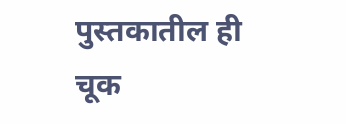पुस्तकातील ही चूक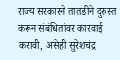राज्य सरकारने तातडीने दुरुस्त करून संबंधितांवर कारवाई करावी, असेही सुरेशचंद्र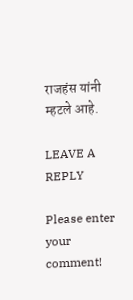राजहंस यांनी म्हटले आहे.

LEAVE A REPLY

Please enter your comment!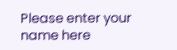Please enter your name here